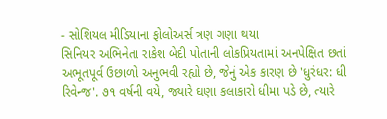- સોશિયલ મીડિયાના ફોલોઅર્સ ત્રણ ગણા થયા
સિનિયર અભિનેતા રાકેશ બેદી પોતાની લોકપ્રિયતામાં અનપેક્ષિત છતાં અભૂતપૂર્વ ઉછાળો અનુભવી રહ્યો છે, જેનું એક કારણ છે 'ધુરંધર: ધી રિવેન્જ'. ૭૧ વર્ષની વયે, જ્યારે ઘણા કલાકારો ધીમા પડે છે, ત્યારે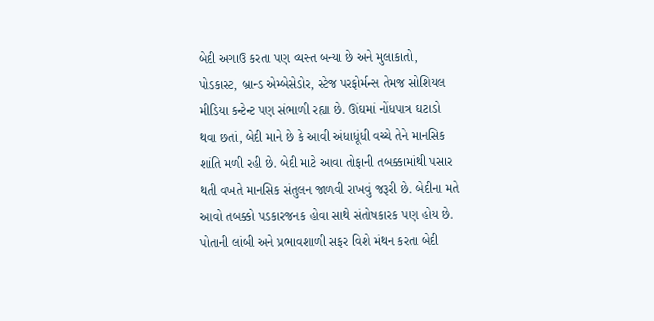બેદી અગાઉ કરતા પણ વ્યસ્ત બન્યા છે અને મુલાકાતો, પોડકાસ્ટ, બ્રાન્ડ એમ્બેસેડોર, સ્ટેજ પરફોર્મન્સ તેમજ સોશિયલ મીડિયા કન્ટેન્ટ પણ સંભાળી રહ્યા છે. ઊંઘમાં નોંધપાત્ર ઘટાડો થવા છતાં, બેદી માને છે કે આવી અંધાધૂંધી વચ્ચે તેને માનસિક શાંતિ મળી રહી છે. બેદી માટે આવા તોફાની તબક્કામાંથી પસાર થતી વખતે માનસિક સંતુલન જાળવી રાખવું જરૂરી છે. બેદીના મતે આવો તબક્કો પડકારજનક હોવા સાથે સંતોષકારક પણ હોય છે.
પોતાની લાંબી અને પ્રભાવશાળી સફર વિશે મંથન કરતા બેદી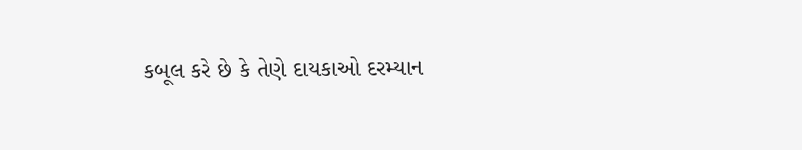કબૂલ કરે છે કે તેણે દાયકાઓ દરમ્યાન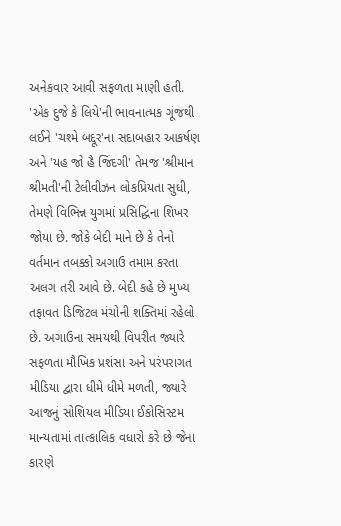અનેકવાર આવી સફળતા માણી હતી. 'એક દુજે કે લિયે'ની ભાવનાત્મક ગૂંજથી લઈને 'ચશ્મે બદ્દૂર'ના સદાબહાર આકર્ષણ અને 'યહ જો હૈ જિંદગી' તેમજ 'શ્રીમાન શ્રીમતી'ની ટેલીવીઝન લોકપ્રિયતા સુધી, તેમણે વિભિન્ન યુગમાં પ્રસિદ્ધિના શિખર જોયા છે. જોકે બેદી માને છે કે તેનો વર્તમાન તબક્કો અગાઉ તમામ કરતા અલગ તરી આવે છે. બેદી કહે છે મુખ્ય તફાવત ડિજિટલ મંચોની શક્તિમાં રહેલો છે. અગાઉના સમયથી વિપરીત જ્યારે સફળતા મૌખિક પ્રશંસા અને પરંપરાગત મીડિયા દ્વારા ધીમે ધીમે મળતી, જ્યારે આજનું સોશિયલ મીડિયા ઈકોસિસ્ટમ માન્યતામાં તાત્કાલિક વધારો કરે છે જેના કારણે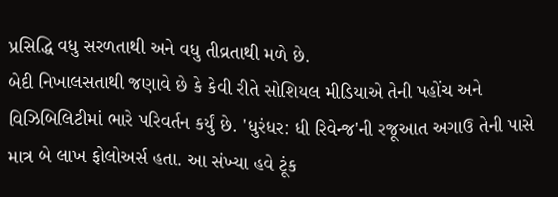પ્રસિદ્ધિ વધુ સરળતાથી અને વધુ તીવ્રતાથી મળે છે.
બેદી નિખાલસતાથી જણાવે છે કે કેવી રીતે સોશિયલ મીડિયાએ તેની પહોંચ અને વિઝિબિલિટીમાં ભારે પરિવર્તન કર્યું છે. 'ધુરંધર: ધી રિવેન્જ'ની રજૂઆત અગાઉ તેની પાસે માત્ર બે લાખ ફોલોઅર્સ હતા. આ સંખ્યા હવે ટૂંક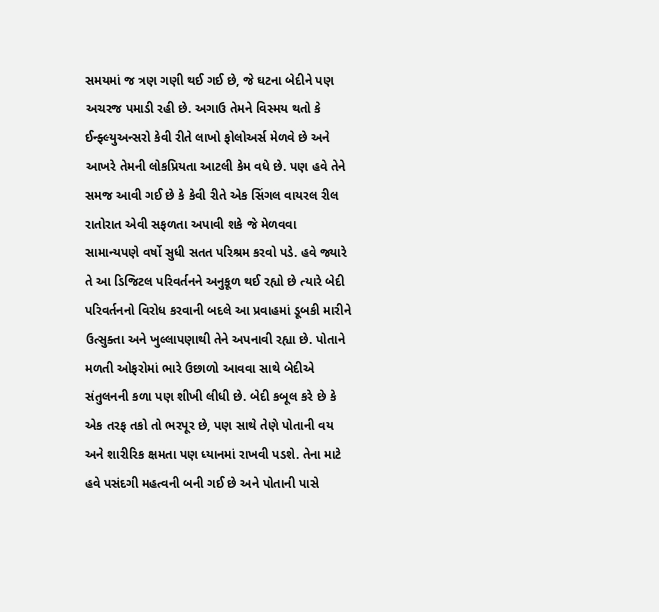સમયમાં જ ત્રણ ગણી થઈ ગઈ છે, જે ઘટના બેદીને પણ અચરજ પમાડી રહી છે. અગાઉ તેમને વિસ્મય થતો કે ઈન્ફ્લ્યુઅન્સરો કેવી રીતે લાખો ફોલોઅર્સ મેળવે છે અને આખરે તેમની લોકપ્રિયતા આટલી કેમ વધે છે. પણ હવે તેને સમજ આવી ગઈ છે કે કેવી રીતે એક સિંગલ વાયરલ રીલ રાતોરાત એવી સફળતા અપાવી શકે જે મેળવવા સામાન્યપણે વર્ષો સુધી સતત પરિશ્રમ કરવો પડે. હવે જ્યારે તે આ ડિજિટલ પરિવર્તનને અનુકૂળ થઈ રહ્યો છે ત્યારે બેદી પરિવર્તનનો વિરોધ કરવાની બદલે આ પ્રવાહમાં ડૂબકી મારીને ઉત્સુક્તા અને ખુલ્લાપણાથી તેને અપનાવી રહ્યા છે. પોતાને મળતી ઓફરોમાં ભારે ઉછાળો આવવા સાથે બેદીએ સંતુલનની કળા પણ શીખી લીધી છે. બેદી કબૂલ કરે છે કે એક તરફ તકો તો ભરપૂર છે, પણ સાથે તેણે પોતાની વય અને શારીરિક ક્ષમતા પણ ધ્યાનમાં રાખવી પડશે. તેના માટે હવે પસંદગી મહત્વની બની ગઈ છે અને પોતાની પાસે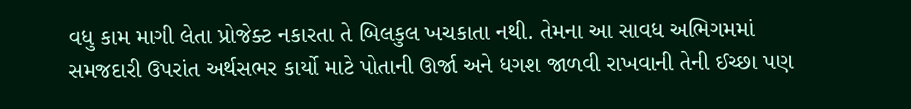વધુ કામ માગી લેતા પ્રોજેક્ટ નકારતા તે બિલકુલ ખચકાતા નથી. તેમના આ સાવધ અભિગમમાં સમજદારી ઉપરાંત અર્થસભર કાર્યો માટે પોતાની ઊર્જા અને ધગશ જાળવી રાખવાની તેની ઈચ્છા પણ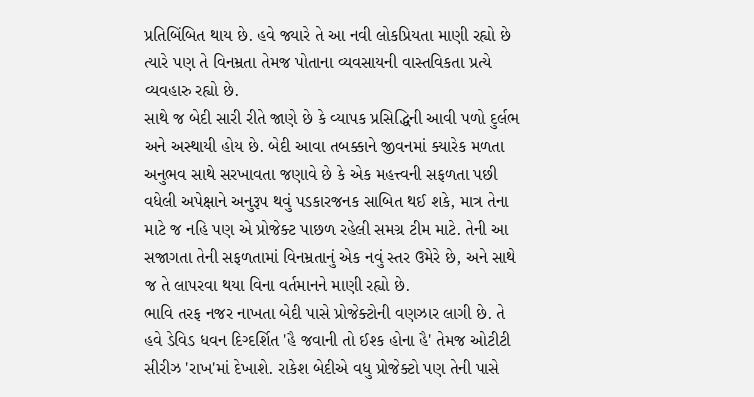પ્રતિબિંબિત થાય છે. હવે જ્યારે તે આ નવી લોકપ્રિયતા માણી રહ્યો છે ત્યારે પણ તે વિનમ્રતા તેમજ પોતાના વ્યવસાયની વાસ્તવિકતા પ્રત્યે વ્યવહારુ રહ્યો છે.
સાથે જ બેદી સારી રીતે જાણે છે કે વ્યાપક પ્રસિદ્ધિની આવી પળો દુર્લભ અને અસ્થાયી હોય છે. બેદી આવા તબક્કાને જીવનમાં ક્યારેક મળતા અનુભવ સાથે સરખાવતા જણાવે છે કે એક મહત્ત્વની સફળતા પછી વધેલી અપેક્ષાને અનુરૂપ થવું પડકારજનક સાબિત થઈ શકે, માત્ર તેના માટે જ નહિ પણ એ પ્રોજેક્ટ પાછળ રહેલી સમગ્ર ટીમ માટે. તેની આ સજાગતા તેની સફળતામાં વિનમ્રતાનું એક નવું સ્તર ઉમેરે છે, અને સાથે જ તે લાપરવા થયા વિના વર્તમાનને માણી રહ્યો છે.
ભાવિ તરફ નજર નાખતા બેદી પાસે પ્રોજેક્ટોની વણઝાર લાગી છે. તે હવે ડેવિડ ધવન દિગ્દર્શિત 'હૈ જવાની તો ઈશ્ક હોના હૈ' તેમજ ઓટીટી સીરીઝ 'રાખ'માં દેખાશે. રાકેશ બેદીએ વધુ પ્રોજેક્ટો પણ તેની પાસે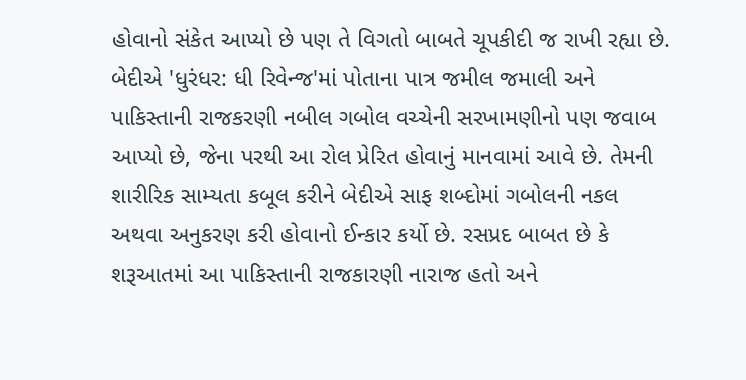હોવાનો સંકેત આપ્યો છે પણ તે વિગતો બાબતે ચૂપકીદી જ રાખી રહ્યા છે.
બેદીએ 'ધુરંધર: ધી રિવેન્જ'માં પોતાના પાત્ર જમીલ જમાલી અને પાકિસ્તાની રાજકરણી નબીલ ગબોલ વચ્ચેની સરખામણીનો પણ જવાબ આપ્યો છે, જેના પરથી આ રોલ પ્રેરિત હોવાનું માનવામાં આવે છે. તેમની શારીરિક સામ્યતા કબૂલ કરીને બેદીએ સાફ શબ્દોમાં ગબોલની નકલ અથવા અનુકરણ કરી હોવાનો ઈન્કાર કર્યો છે. રસપ્રદ બાબત છે કે શરૂઆતમાં આ પાકિસ્તાની રાજકારણી નારાજ હતો અને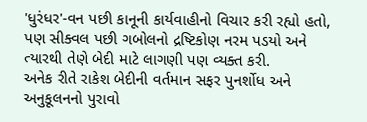'ધુરંધર'-વન પછી કાનૂની કાર્યવાહીનો વિચાર કરી રહ્યો હતો, પણ સીક્વલ પછી ગબોલનો દ્રષ્ટિકોણ નરમ પડયો અને ત્યારથી તેણે બેદી માટે લાગણી પણ વ્યક્ત કરી.
અનેક રીતે રાકેશ બેદીની વર્તમાન સફર પુનર્શોધ અને અનુકૂલનનો પુરાવો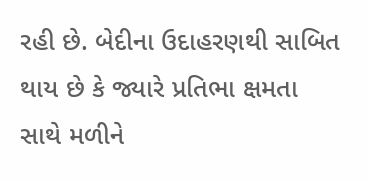રહી છે. બેદીના ઉદાહરણથી સાબિત થાય છે કે જ્યારે પ્રતિભા ક્ષમતા સાથે મળીને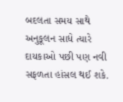બદલતા સમય સાથે અનુકૂલન સાધે ત્યારે દાયકાઓ પછી પણ નવી સફળતા હાંસલ થઈ શકે.